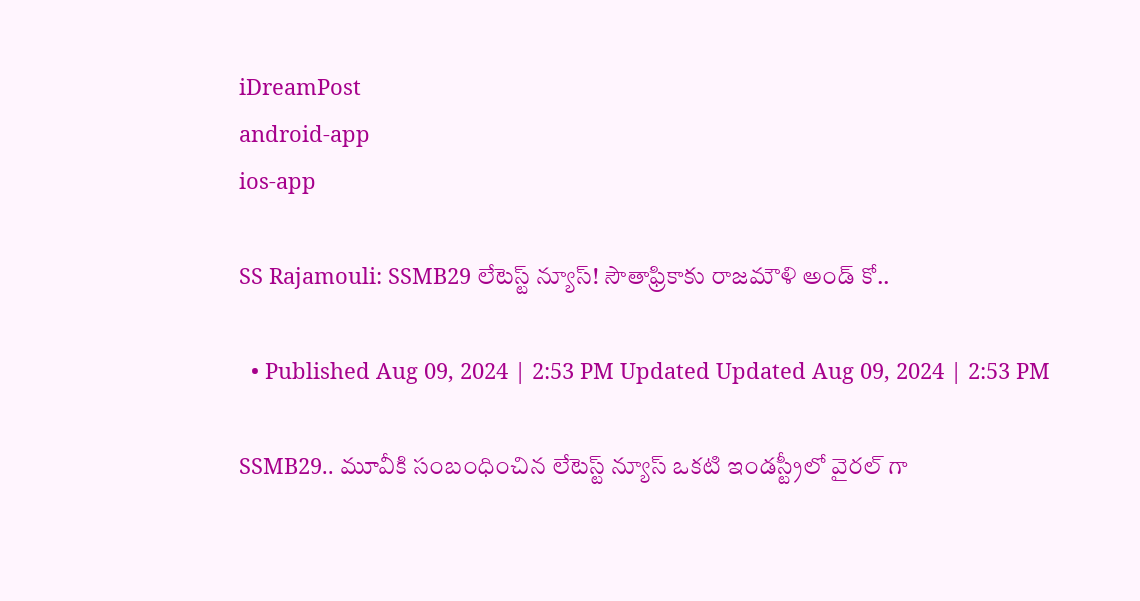iDreamPost
android-app
ios-app

SS Rajamouli: SSMB29 లేటెస్ట్ న్యూస్! సౌతాఫ్రికాకు రాజమౌళి అండ్ కో..

  • Published Aug 09, 2024 | 2:53 PM Updated Updated Aug 09, 2024 | 2:53 PM

SSMB29.. మూవీకి సంబంధించిన లేటెస్ట్ న్యూస్ ఒకటి ఇండస్ట్రీలో వైరల్ గా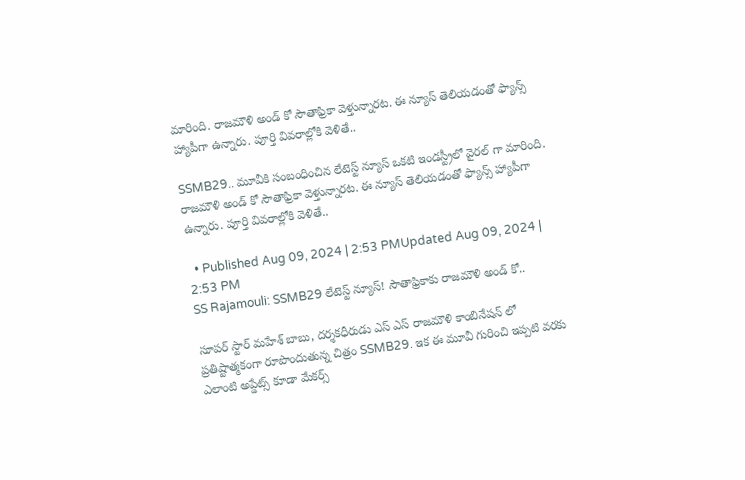మారింది. రాజమౌళి అండ్ కో సౌతాఫ్రికా వెళ్తున్నారట. ఈ న్యూస్ తెలియడంతో ఫ్యాన్స్ హ్యాపీగా ఉన్నారు. పూర్తి వివరాల్లోకి వెళితే..

SSMB29.. మూవీకి సంబంధించిన లేటెస్ట్ న్యూస్ ఒకటి ఇండస్ట్రీలో వైరల్ గా మారింది. రాజమౌళి అండ్ కో సౌతాఫ్రికా వెళ్తున్నారట. ఈ న్యూస్ తెలియడంతో ఫ్యాన్స్ హ్యాపీగా ఉన్నారు. పూర్తి వివరాల్లోకి వెళితే..

  • Published Aug 09, 2024 | 2:53 PMUpdated Aug 09, 2024 | 2:53 PM
SS Rajamouli: SSMB29 లేటెస్ట్ న్యూస్! సౌతాఫ్రికాకు రాజమౌళి అండ్ కో..

సూపర్ స్టార్ మహేశ్ బాబు, దర్శకధీరుడు ఎస్ ఎస్ రాజమౌళి కాంబినేషన్ లో ప్రతిష్టాత్మకంగా రూపొందుతున్న చిత్రం SSMB29. ఇక ఈ మూవీ గురించి ఇప్పటి వరకు ఎలాంటి అప్డేట్స్ కూడా మేకర్స్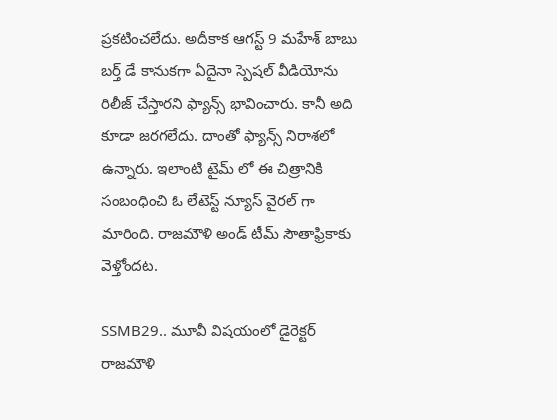ప్రకటించలేదు. అదీకాక ఆగస్ట్ 9 మహేశ్ బాబు బర్త్ డే కానుకగా ఏదైనా స్పెషల్ వీడియోను రిలీజ్ చేస్తారని ఫ్యాన్స్ భావించారు. కానీ అది కూడా జరగలేదు. దాంతో ఫ్యాన్స్ నిరాశలో ఉన్నారు. ఇలాంటి టైమ్ లో ఈ చిత్రానికి సంబంధించి ఓ లేటెస్ట్ న్యూస్ వైరల్ గా మారింది. రాజమౌళి అండ్ టీమ్ సౌతాఫ్రికాకు వెళ్తోందట.

SSMB29.. మూవీ విషయంలో డైరెక్టర్ రాజమౌళి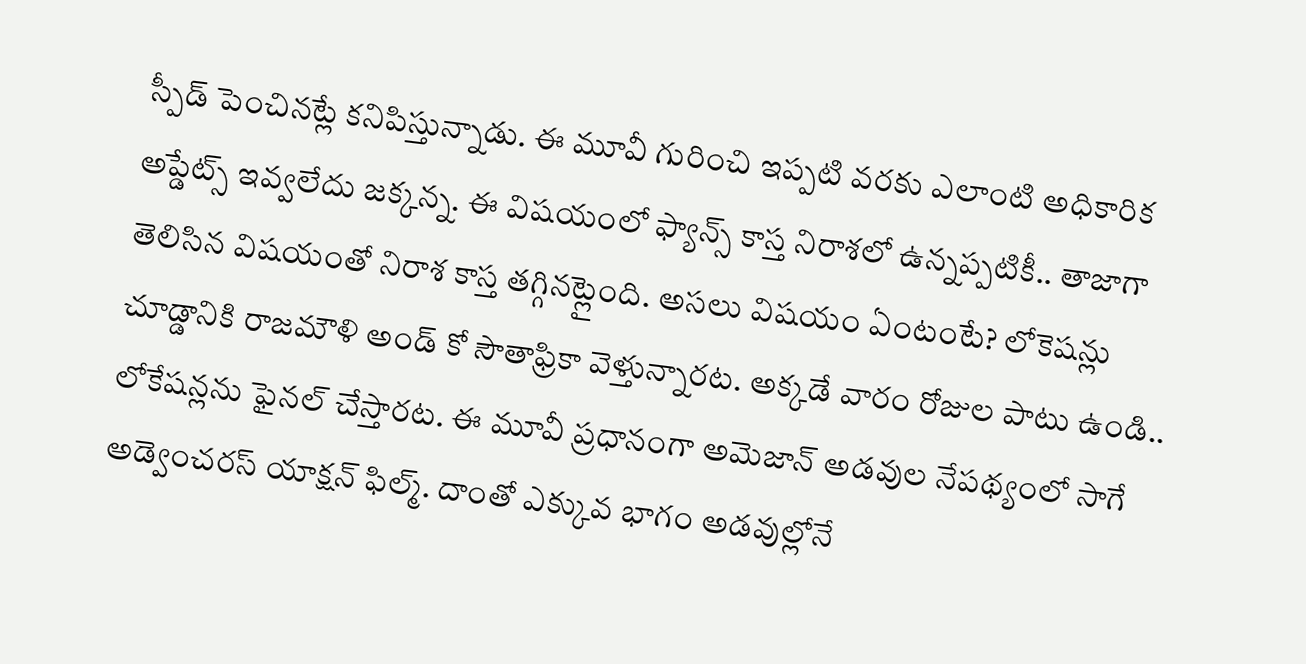స్పీడ్ పెంచినట్లే కనిపిస్తున్నాడు. ఈ మూవీ గురించి ఇప్పటి వరకు ఎలాంటి అధికారిక అప్డేట్స్ ఇవ్వలేదు జక్కన్న. ఈ విషయంలో ఫ్యాన్స్ కాస్త నిరాశలో ఉన్నప్పటికీ.. తాజాగా తెలిసిన విషయంతో నిరాశ కాస్త తగ్గినట్లైంది. అసలు విషయం ఏంటంటే? లోకెషన్లు చూడ్డానికి రాజమౌళి అండ్ కో సౌతాఫ్రికా వెళ్తున్నారట. అక్కడే వారం రోజుల పాటు ఉండి.. లోకేషన్లను ఫైనల్ చేస్తారట. ఈ మూవీ ప్రధానంగా అమెజాన్ అడవుల నేపథ్యంలో సాగే అడ్వెంచరస్ యాక్షన్ ఫిల్మ్. దాంతో ఎక్కువ భాగం అడవుల్లోనే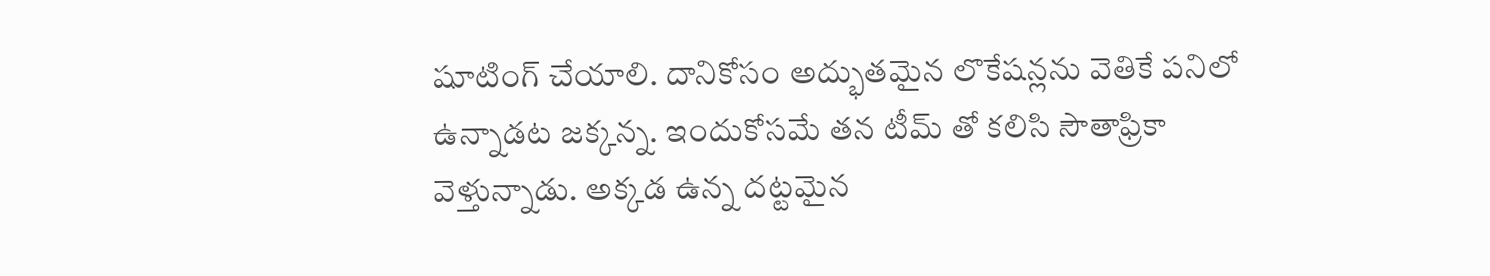షూటింగ్ చేయాలి. దానికోసం అద్భుతమైన లొకేషన్లను వెతికే పనిలో ఉన్నాడట జక్కన్న. ఇందుకోసమే తన టీమ్ తో కలిసి సౌతాఫ్రికా వెళ్తున్నాడు. అక్కడ ఉన్న దట్టమైన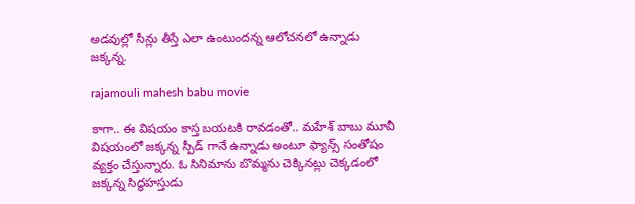అడవుల్లో సీన్లు తీస్తే ఎలా ఉంటుందన్న ఆలోచనలో ఉన్నాడు జక్కన్న.

rajamouli mahesh babu movie

కాగా.. ఈ విషయం కాస్త బయటకి రావడంతో.. మహేశ్ బాబు మూవీ విషయంలో జక్కన్న స్పీడ్ గానే ఉన్నాడు అంటూ ఫ్యాన్స్ సంతోషం వ్యక్తం చేస్తున్నారు. ఓ సినిమాను బొమ్మను చెక్కినట్లు చెక్కడంలో జక్కన్న సిద్ధహస్తుడు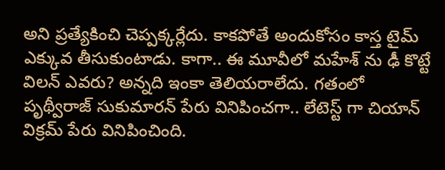అని ప్రత్యేకించి చెప్పక్కర్లేదు. కాకపోతే అందుకోసం కాస్త టైమ్ ఎక్కువ తీసుకుంటాడు. కాగా.. ఈ మూవీలో మహేశ్ ను ఢీ కొట్టే విలన్ ఎవరు? అన్నది ఇంకా తెలియరాలేదు. గతంలో పృథ్వీరాజ్ సుకుమారన్ పేరు వినిపించగా.. లేటెస్ట్ గా చియాన్ విక్రమ్ పేరు వినిపించింది.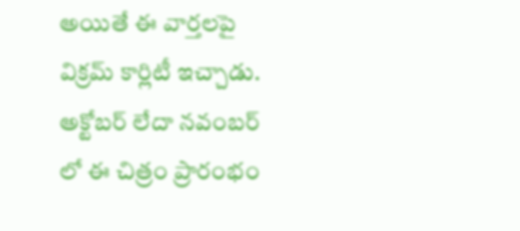అయితే ఈ వార్తలపై విక్రమ్ కార్లిటీ ఇచ్చాడు. అక్టోబర్ లేదా నవంబర్ లో ఈ చిత్రం ప్రారంభం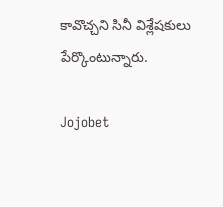కావొచ్చని సినీ విశ్లేషకులు పేర్కొంటున్నారు.

Jojobet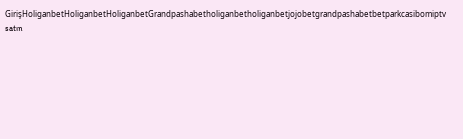GirişHoliganbetHoliganbetHoliganbetGrandpashabetholiganbetholiganbetjojobetgrandpashabetbetparkcasibomiptv satın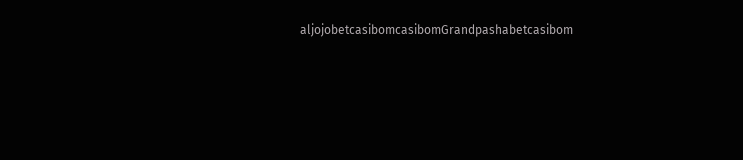aljojobetcasibomcasibomGrandpashabetcasibom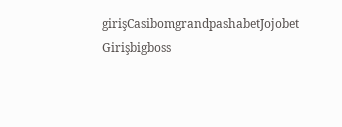girişCasibomgrandpashabetJojobet Girişbigboss